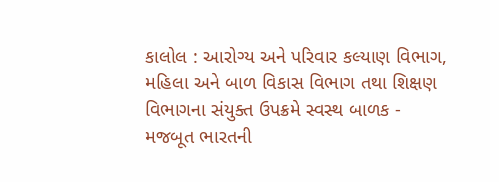કાલોલ : આરોગ્ય અને પરિવાર કલ્યાણ વિભાગ, મહિલા અને બાળ વિકાસ વિભાગ તથા શિક્ષણ વિભાગના સંયુક્ત ઉપક્રમે સ્વસ્થ બાળક - મજબૂત ભારતની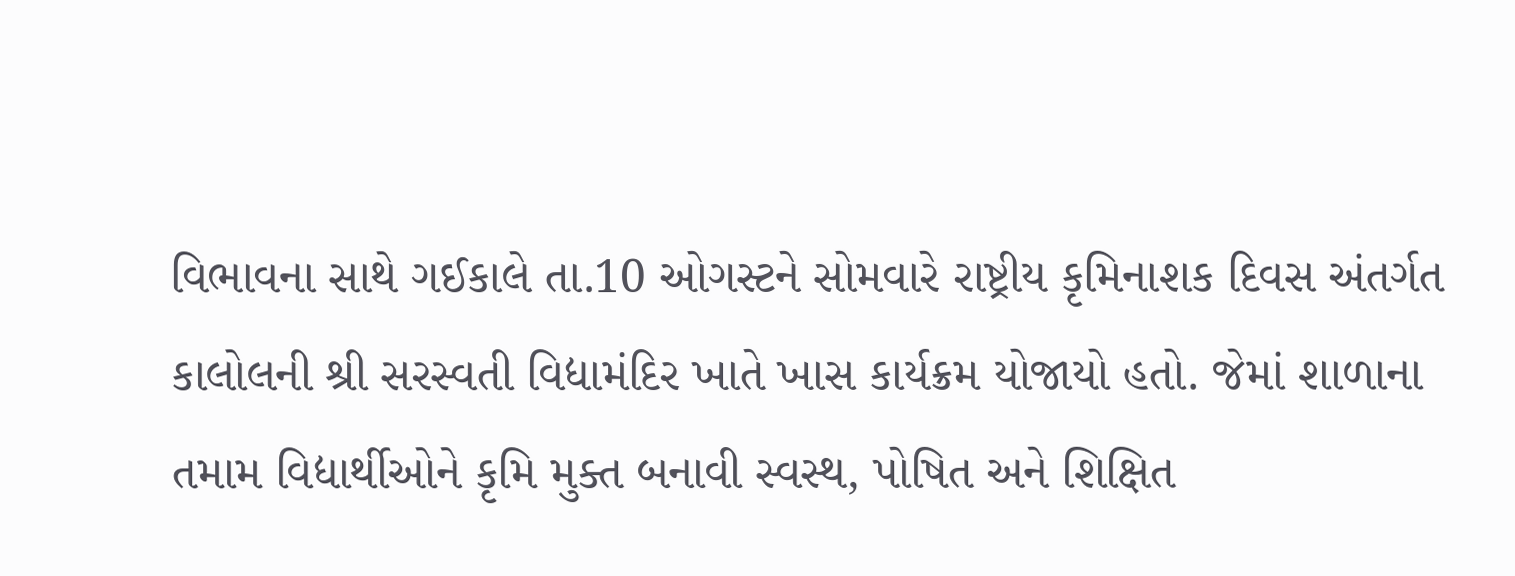વિભાવના સાથે ગઈકાલે તા.10 ઓગસ્ટને સોમવારે રાષ્ટ્રીય કૃમિનાશક દિવસ અંતર્ગત કાલોલની શ્રી સરસ્વતી વિદ્યામંદિર ખાતે ખાસ કાર્યક્રમ યોજાયો હતો. જેમાં શાળાના તમામ વિદ્યાર્થીઓને કૃમિ મુક્ત બનાવી સ્વસ્થ, પોષિત અને શિક્ષિત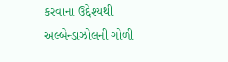કરવાના ઉદ્દેશ્યથી અલ્બેન્ડાઝોલની ગોળી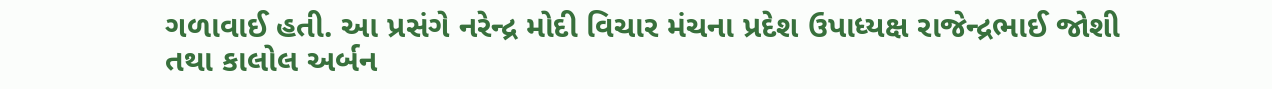ગળાવાઈ હતી. આ પ્રસંગે નરેન્દ્ર મોદી વિચાર મંચના પ્રદેશ ઉપાધ્યક્ષ રાજેન્દ્રભાઈ જોશી તથા કાલોલ અર્બન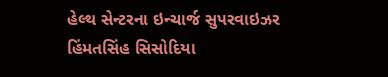હેલ્થ સેન્ટરના ઇન્ચાર્જ સુપરવાઇઝર હિંમતસિંહ સિસોદિયા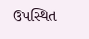ઉપસ્થિત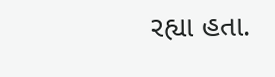રહ્યા હતા.